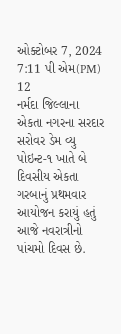ઓક્ટોબર 7, 2024 7:11 પી એમ(PM)
12
નર્મદા જિલ્લાના એકતા નગરના સરદાર સરોવર ડેમ વ્યુ પોઇન્ટ-૧ ખાતે બે દિવસીય એકતા ગરબાનું પ્રથમવાર આયોજન કરાયું હતું
આજે નવરાત્રીનો પાંચમો દિવસ છે.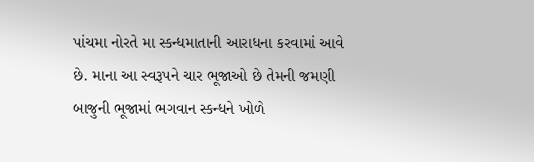પાંચમા નોરતે મા સ્કન્ધમાતાની આરાધના કરવામાં આવે છે. માના આ સ્વરૂપને ચાર ભૂજાઓ છે તેમની જમણી બાજુની ભૂજામાં ભગવાન સ્કન્ધને ખોળે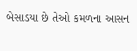બેસાડયા છે તેઓ કમળના આસન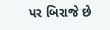પર બિરાજે છે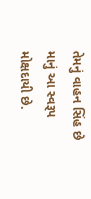તેમનું વાહન સિંહ છે માનું આ સ્વરૂપ મોક્ષદાયી છે.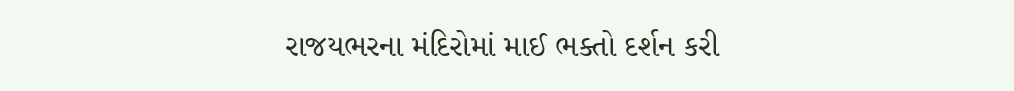રાજયભરના મંદિરોમાં માઈ ભક્તો દર્શન કરી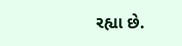રહ્યા છે.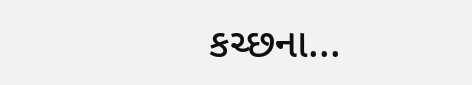કચ્છના...